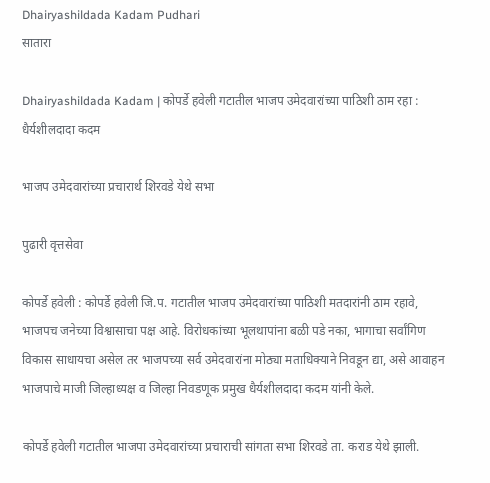Dhairyashildada Kadam Pudhari
सातारा

Dhairyashildada Kadam | कोपर्डे हवेली गटातील भाजप उमेदवारांच्या पाठिशी ठाम रहा : धैर्यशीलदादा कदम

भाजप उमेदवारांच्या प्रचारार्थ शिरवडे येथे सभा

पुढारी वृत्तसेवा

कोपर्डे हवेली : कोपर्डे हवेली जि.प. गटातील भाजप उमेदवारांच्या पाठिशी मतदारांनी ठाम रहावे, भाजपच जनेच्या विश्वासाचा पक्ष आहे. विरोधकांच्या भूलथापांना बळी पडे नका, भागाचा सर्वांगिण विकास साधायचा असेल तर भाजपच्या सर्व उमेदवारांना मोठ्या मताधिक्याने निवडून द्या, असे आवाहन भाजपाचे माजी जिल्हाध्यक्ष व जिल्हा निवडणूक प्रमुख धैर्यशीलदादा कदम यांनी केले.

कोपर्डे हवेली गटातील भाजपा उमेदवारांच्या प्रचाराची सांगता सभा शिरवडे ता. कराड येथे झाली.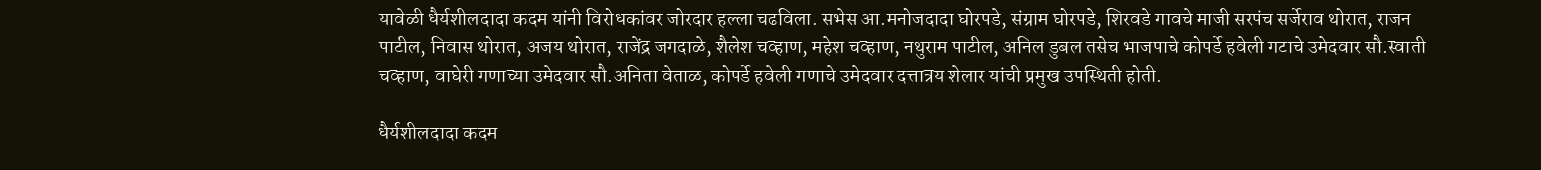यावेळी धैर्यशीलदादा कदम यांनी विरोधकांवर जोरदार हल्ला चढविला. सभेस आ.मनोजदादा घोरपडे, संग्राम घोरपडे, शिरवडे गावचे माजी सरपंच सर्जेराव थोरात, राजन पाटील, निवास थोरात, अजय थोरात, राजेंद्र जगदाळे, शैलेश चव्हाण, महेश चव्हाण, नथुराम पाटील, अनिल डुबल तसेच भाजपाचे कोपर्डे हवेली गटाचे उमेदवार सौ.स्वाती चव्हाण, वाघेरी गणाच्या उमेदवार सौ.अनिता वेताळ, कोपर्डे हवेली गणाचे उमेदवार दत्तात्रय शेलार यांची प्रमुख उपस्थिती होती.

धैर्यशीलदादा कदम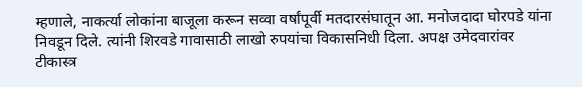म्हणाले, नाकर्त्या लोकांना बाजूला करून सव्वा वर्षांपूर्वी मतदारसंघातून आ. मनोजदादा घोरपडे यांना निवडून दिले. त्यांनी शिरवडे गावासाठी लाखो रुपयांचा विकासनिधी दिला. अपक्ष उमेदवारांवर टीकास्त्र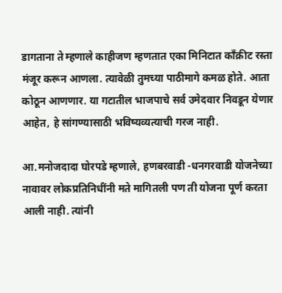डागताना ते म्हणाले काहीजण म्हणतात एका मिनिटात काँक्रीट रस्ता मंजूर करून आणला. त्यावेळी तुमच्या पाठीमागे कमळ होते. आता कोठून आणणार. या गटातील भाजपाचे सर्व उमेदवार निवडून येणार आहेत, हे सांगण्यासाठी भविष्यव्यत्याची गरज नाही.

आ.मनोजदादा घोरपडे म्हणाले, हणबरवाडी -धनगरवाडी योजनेच्या नावावर लोकप्रतिनिधींनी मते मागितली पण ती योजना पूर्ण करता आली नाही. त्यांनी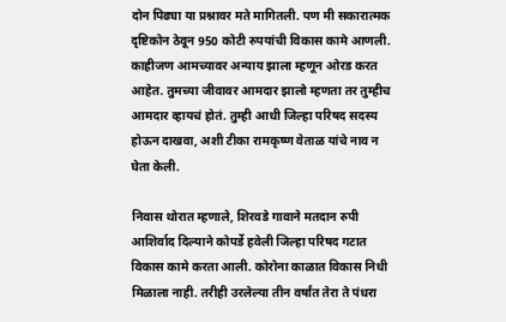दोन पिढ्या या प्रश्नावर मते मागितली. पण मी सकारात्मक दृष्टिकोन ठेवून 950 कोटी रुपयांची विकास कामे आणली. काहीजण आमच्यावर अन्याय झाला म्हणून ओरड करत आहेत. तुमच्या जीवावर आमदार झालो म्हणता तर तुम्हीच आमदार व्हायचं होतं. तुम्ही आधी जिल्हा परिषद सदस्य होऊन दाखवा, अशी टीका रामकृष्ण वेताळ यांचे नाव न घेता केली.

निवास थोरात म्हणाले, शिरवडे गावाने मतदान रुपी आशिर्वाद दिल्याने कोपर्डे हवेली जिल्हा परिषद गटात विकास कामे करता आली. कोरोना काळात विकास निधी मिळाला नाही. तरीही उरलेल्या तीन वर्षांत तेरा ते पंधरा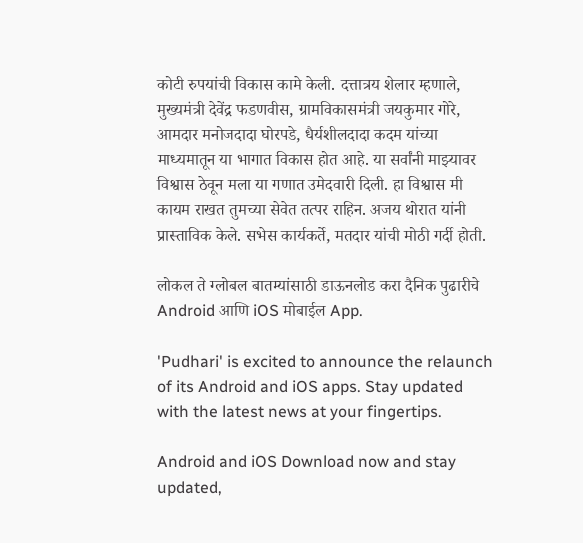कोटी रुपयांची विकास कामे केली. दत्तात्रय शेलार म्हणाले, मुख्यमंत्री देवेंद्र फडणवीस, ग्रामविकासमंत्री जयकुमार गोरे, आमदार मनोजदादा घोरपडे, धैर्यशीलदादा कदम यांच्या माध्यमातून या भागात विकास होत आहे. या सर्वांनी माझ्यावर विश्वास ठेवून मला या गणात उमेदवारी दिली. हा विश्वास मी कायम राखत तुमच्या सेवेत तत्पर राहिन. अजय थोरात यांनी प्रास्ताविक केले. सभेस कार्यकर्ते, मतदार यांची मोठी गर्दी होती.

लोकल ते ग्लोबल बातम्यांसाठी डाऊनलोड करा दैनिक पुढारीचे Android आणि iOS मोबाईल App.

'Pudhari' is excited to announce the relaunch of its Android and iOS apps. Stay updated with the latest news at your fingertips.

Android and iOS Download now and stay updated,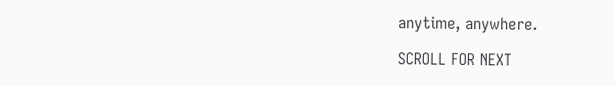anytime, anywhere.

SCROLL FOR NEXT